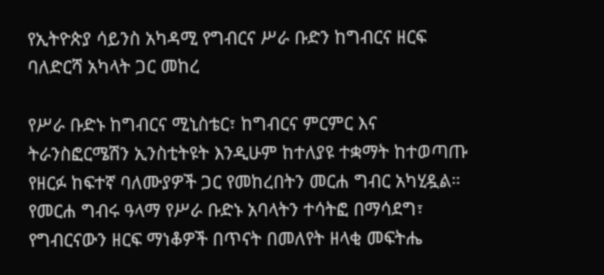የኢትዮጵያ ሳይንስ አካዳሚ የግብርና ሥራ ቡድን ከግብርና ዘርፍ ባለድርሻ አካላት ጋር መከረ

የሥራ ቡድኑ ከግብርና ሚኒስቴር፣ ከግብርና ምርምር እና ትራንስፎርሜሽን ኢንስቲትዩት እንዲሁም ከተለያዩ ተቋማት ከተወጣጡ የዘርፉ ከፍተኛ ባለሙያዎች ጋር የመከረበትን መርሐ ግብር አካሂዷል። የመርሐ ግብሩ ዓላማ የሥራ ቡድኑ አባላትን ተሳትፎ በማሳደግ፣ የግብርናውን ዘርፍ ማነቆዎች በጥናት በመለየት ዘላቂ መፍትሔ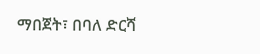ማበጀት፣ በባለ ድርሻ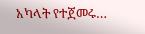አካላት የተጀመሩ…